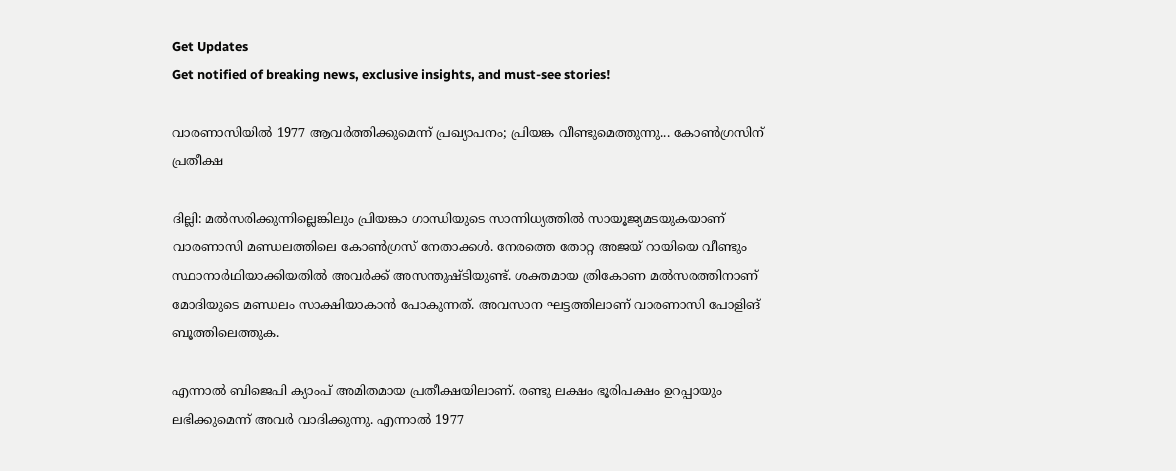Get Updates
Get notified of breaking news, exclusive insights, and must-see stories!

വാരണാസിയില്‍ 1977 ആവര്‍ത്തിക്കുമെന്ന് പ്രഖ്യാപനം; പ്രിയങ്ക വീണ്ടുമെത്തുന്നു... കോണ്‍ഗ്രസിന് പ്രതീക്ഷ

ദില്ലി: മല്‍സരിക്കുന്നില്ലെങ്കിലും പ്രിയങ്കാ ഗാന്ധിയുടെ സാന്നിധ്യത്തില്‍ സായൂജ്യമടയുകയാണ് വാരണാസി മണ്ഡലത്തിലെ കോണ്‍ഗ്രസ് നേതാക്കള്‍. നേരത്തെ തോറ്റ അജയ് റായിയെ വീണ്ടും സ്ഥാനാര്‍ഥിയാക്കിയതില്‍ അവര്‍ക്ക് അസന്തുഷ്ടിയുണ്ട്. ശക്തമായ ത്രികോണ മല്‍സരത്തിനാണ് മോദിയുടെ മണ്ഡലം സാക്ഷിയാകാന്‍ പോകുന്നത്. അവസാന ഘട്ടത്തിലാണ് വാരണാസി പോളിങ് ബൂത്തിലെത്തുക.

എന്നാല്‍ ബിജെപി ക്യാംപ് അമിതമായ പ്രതീക്ഷയിലാണ്. രണ്ടു ലക്ഷം ഭൂരിപക്ഷം ഉറപ്പായും ലഭിക്കുമെന്ന് അവര്‍ വാദിക്കുന്നു. എന്നാല്‍ 1977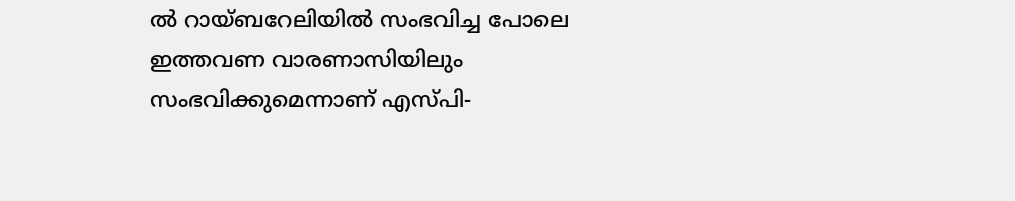ല്‍ റായ്ബറേലിയില്‍ സംഭവിച്ച പോലെ ഇത്തവണ വാരണാസിയിലും സംഭവിക്കുമെന്നാണ് എസ്പി-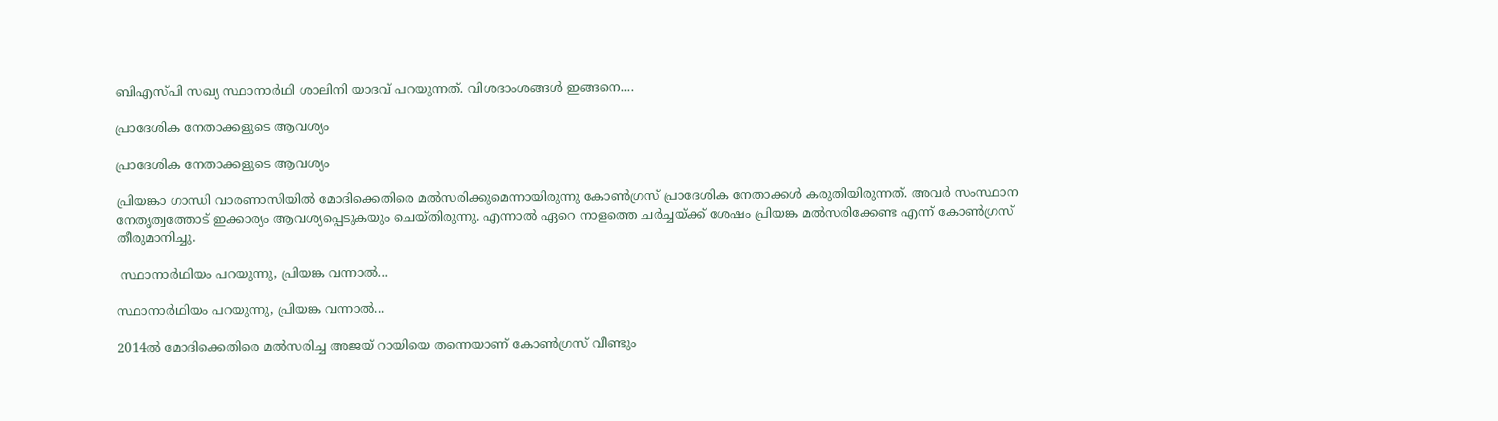ബിഎസ്പി സഖ്യ സ്ഥാനാര്‍ഥി ശാലിനി യാദവ് പറയുന്നത്. വിശദാംശങ്ങള്‍ ഇങ്ങനെ....

പ്രാദേശിക നേതാക്കളുടെ ആവശ്യം

പ്രാദേശിക നേതാക്കളുടെ ആവശ്യം

പ്രിയങ്കാ ഗാന്ധി വാരണാസിയില്‍ മോദിക്കെതിരെ മല്‍സരിക്കുമെന്നായിരുന്നു കോണ്‍ഗ്രസ് പ്രാദേശിക നേതാക്കള്‍ കരുതിയിരുന്നത്. അവര്‍ സംസ്ഥാന നേതൃത്വത്തോട് ഇക്കാര്യം ആവശ്യപ്പെടുകയും ചെയ്തിരുന്നു. എന്നാല്‍ ഏറെ നാളത്തെ ചര്‍ച്ചയ്ക്ക് ശേഷം പ്രിയങ്ക മല്‍സരിക്കേണ്ട എന്ന് കോണ്‍ഗ്രസ് തീരുമാനിച്ചു.

 സ്ഥാനാര്‍ഥിയം പറയുന്നു, പ്രിയങ്ക വന്നാല്‍...

സ്ഥാനാര്‍ഥിയം പറയുന്നു, പ്രിയങ്ക വന്നാല്‍...

2014ല്‍ മോദിക്കെതിരെ മല്‍സരിച്ച അജയ് റായിയെ തന്നെയാണ് കോണ്‍ഗ്രസ് വീണ്ടും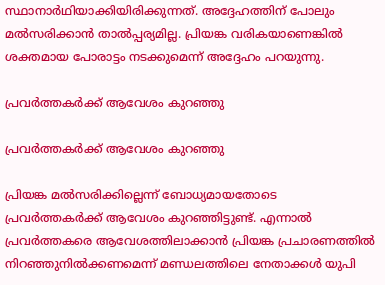സ്ഥാനാര്‍ഥിയാക്കിയിരിക്കുന്നത്. അദ്ദേഹത്തിന് പോലും മല്‍സരിക്കാന്‍ താല്‍പ്പര്യമില്ല. പ്രിയങ്ക വരികയാണെങ്കില്‍ ശക്തമായ പോരാട്ടം നടക്കുമെന്ന് അദ്ദേഹം പറയുന്നു.

പ്രവര്‍ത്തകര്‍ക്ക് ആവേശം കുറഞ്ഞു

പ്രവര്‍ത്തകര്‍ക്ക് ആവേശം കുറഞ്ഞു

പ്രിയങ്ക മല്‍സരിക്കില്ലെന്ന് ബോധ്യമായതോടെ പ്രവര്‍ത്തകര്‍ക്ക് ആവേശം കുറഞ്ഞിട്ടുണ്ട്. എന്നാല്‍ പ്രവര്‍ത്തകരെ ആവേശത്തിലാക്കാന്‍ പ്രിയങ്ക പ്രചാരണത്തില്‍ നിറഞ്ഞുനില്‍ക്കണമെന്ന് മണ്ഡലത്തിലെ നേതാക്കള്‍ യുപി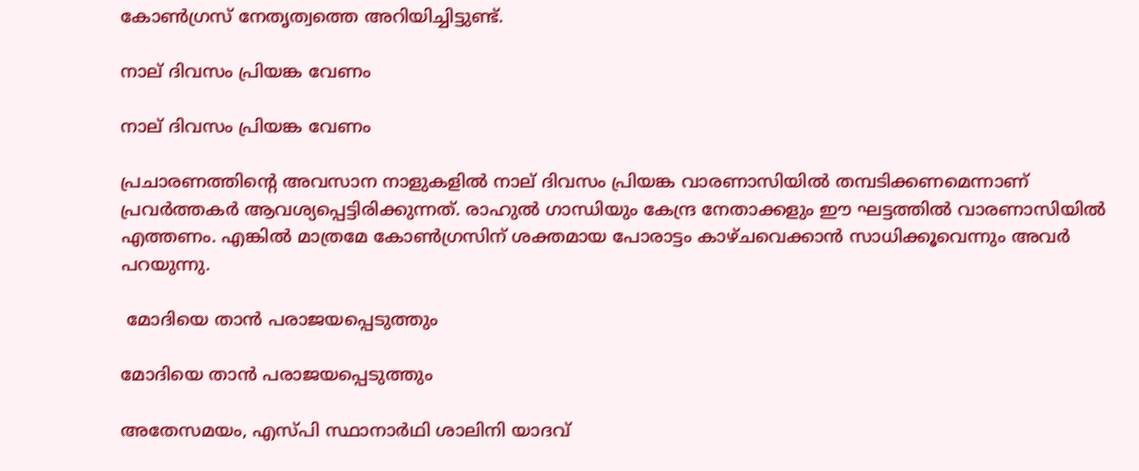കോണ്‍ഗ്രസ് നേതൃത്വത്തെ അറിയിച്ചിട്ടുണ്ട്.

നാല് ദിവസം പ്രിയങ്ക വേണം

നാല് ദിവസം പ്രിയങ്ക വേണം

പ്രചാരണത്തിന്റെ അവസാന നാളുകളില്‍ നാല് ദിവസം പ്രിയങ്ക വാരണാസിയില്‍ തമ്പടിക്കണമെന്നാണ് പ്രവര്‍ത്തകര്‍ ആവശ്യപ്പെട്ടിരിക്കുന്നത്. രാഹുല്‍ ഗാന്ധിയും കേന്ദ്ര നേതാക്കളും ഈ ഘട്ടത്തില്‍ വാരണാസിയില്‍ എത്തണം. എങ്കില്‍ മാത്രമേ കോണ്‍ഗ്രസിന് ശക്തമായ പോരാട്ടം കാഴ്ചവെക്കാന്‍ സാധിക്കൂവെന്നും അവര്‍ പറയുന്നു.

 മോദിയെ താന്‍ പരാജയപ്പെടുത്തും

മോദിയെ താന്‍ പരാജയപ്പെടുത്തും

അതേസമയം, എസ്പി സ്ഥാനാര്‍ഥി ശാലിനി യാദവ്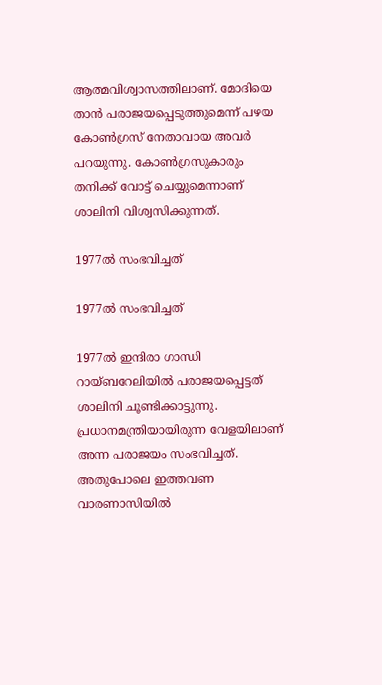ആത്മവിശ്വാസത്തിലാണ്. മോദിയെ താന്‍ പരാജയപ്പെടുത്തുമെന്ന് പഴയ കോണ്‍ഗ്രസ് നേതാവായ അവര്‍ പറയുന്നു. കോണ്‍ഗ്രസുകാരും തനിക്ക് വോട്ട് ചെയ്യുമെന്നാണ് ശാലിനി വിശ്വസിക്കുന്നത്.

1977ല്‍ സംഭവിച്ചത്

1977ല്‍ സംഭവിച്ചത്

1977ല്‍ ഇന്ദിരാ ഗാന്ധി റായ്ബറേലിയില്‍ പരാജയപ്പെട്ടത് ശാലിനി ചൂണ്ടിക്കാട്ടുന്നു. പ്രധാനമന്ത്രിയായിരുന്ന വേളയിലാണ് അന്ന പരാജയം സംഭവിച്ചത്. അതുപോലെ ഇത്തവണ വാരണാസിയില്‍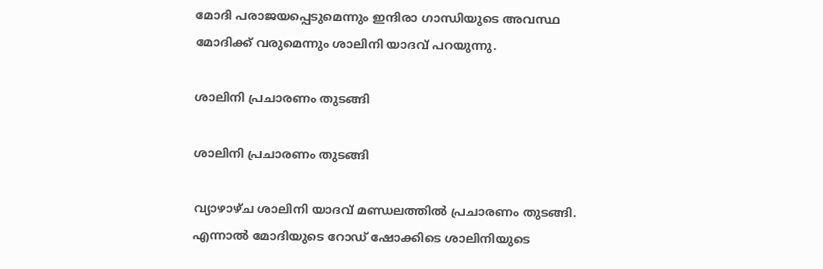മോദി പരാജയപ്പെടുമെന്നും ഇന്ദിരാ ഗാന്ധിയുടെ അവസ്ഥ മോദിക്ക് വരുമെന്നും ശാലിനി യാദവ് പറയുന്നു.

ശാലിനി പ്രചാരണം തുടങ്ങി

ശാലിനി പ്രചാരണം തുടങ്ങി

വ്യാഴാഴ്ച ശാലിനി യാദവ് മണ്ഡലത്തില്‍ പ്രചാരണം തുടങ്ങി. എന്നാല്‍ മോദിയുടെ റോഡ് ഷോക്കിടെ ശാലിനിയുടെ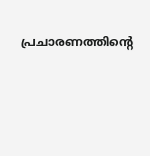പ്രചാരണത്തിന്റെ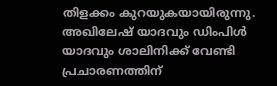തിളക്കം കുറയുകയായിരുന്നു. അഖിലേഷ് യാദവും ഡിംപിള്‍ യാദവും ശാലിനിക്ക് വേണ്ടി പ്രചാരണത്തിന്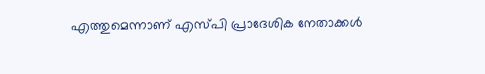എത്തുമെന്നാണ് എസ്പി പ്രാദേശിക നേതാക്കള്‍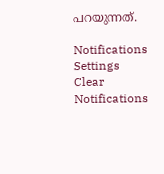പറയുന്നത്.

Notifications
Settings
Clear Notifications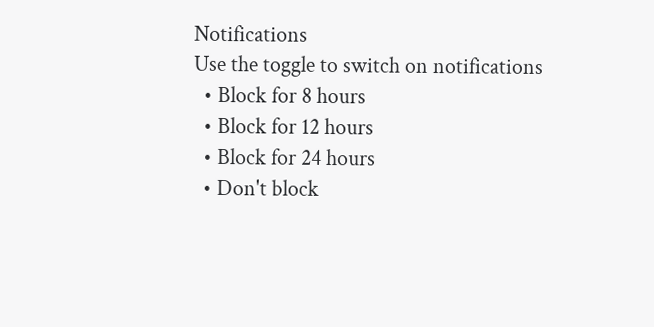Notifications
Use the toggle to switch on notifications
  • Block for 8 hours
  • Block for 12 hours
  • Block for 24 hours
  • Don't block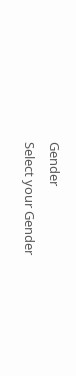Gender
Select your Gender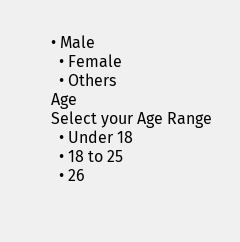• Male
  • Female
  • Others
Age
Select your Age Range
  • Under 18
  • 18 to 25
  • 26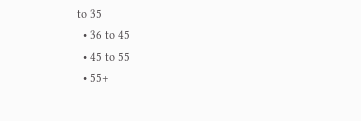to 35
  • 36 to 45
  • 45 to 55
  • 55+